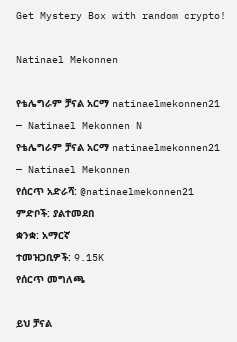Get Mystery Box with random crypto!

Natinael Mekonnen

የቴሌግራም ቻናል አርማ natinaelmekonnen21 — Natinael Mekonnen N
የቴሌግራም ቻናል አርማ natinaelmekonnen21 — Natinael Mekonnen
የሰርጥ አድራሻ: @natinaelmekonnen21
ምድቦች: ያልተመደበ
ቋንቋ: አማርኛ
ተመዝጋቢዎች: 9.15K
የሰርጥ መግለጫ

ይህ ቻናል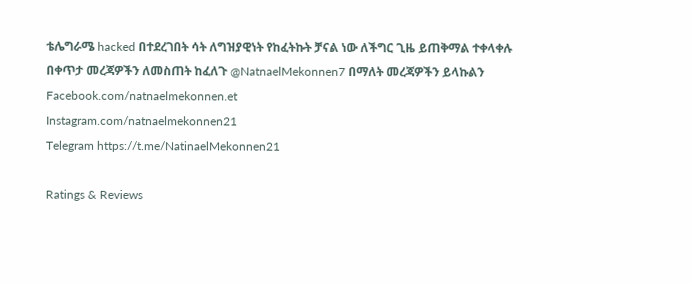ቴሌግራሜ hacked በተደረገበት ሳት ለግዝያዊነት የከፈትኩት ቻናል ነው ለችግር ጊዜ ይጠቅማል ተቀላቀሉ
በቀጥታ መረጃዎችን ለመስጠት ከፈለጉ @NatnaelMekonnen7 በማለት መረጃዎችን ይላኩልን
Facebook.com/natnaelmekonnen.et
Instagram.com/natnaelmekonnen21
Telegram https://t.me/NatinaelMekonnen21

Ratings & Reviews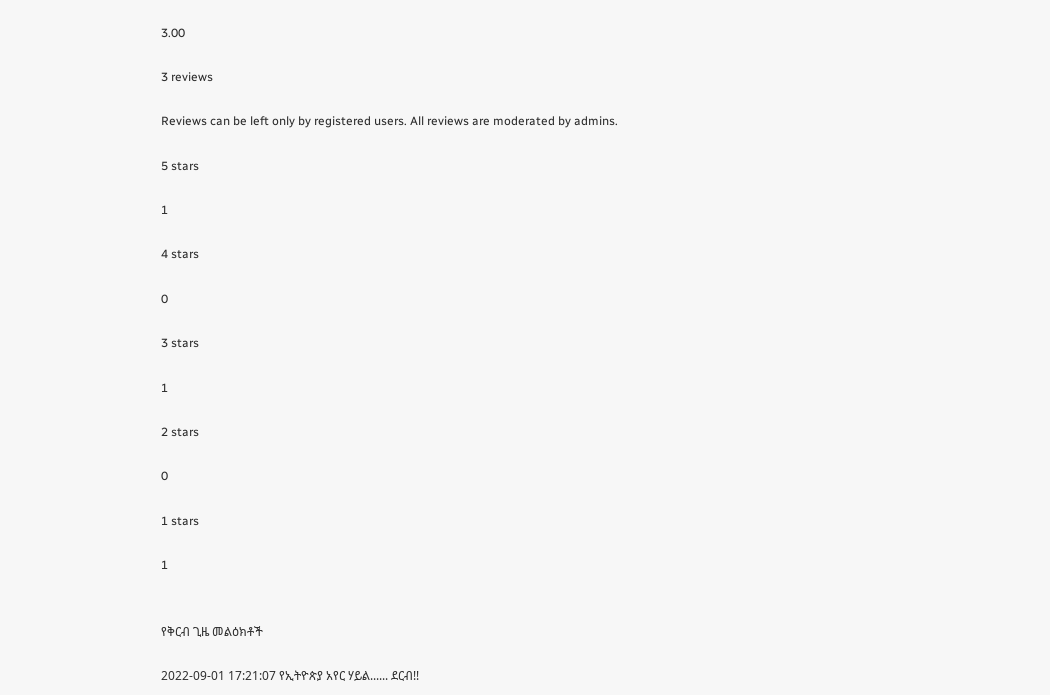3.00

3 reviews

Reviews can be left only by registered users. All reviews are moderated by admins.

5 stars

1

4 stars

0

3 stars

1

2 stars

0

1 stars

1


የቅርብ ጊዜ መልዕክቶች

2022-09-01 17:21:07 የኢትዮጵያ አየር ሃይል...... ደርብ!!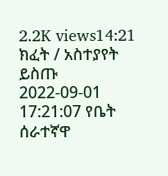2.2K views14:21
ክፈት / አስተያየት ይስጡ
2022-09-01 17:21:07 የቤት ሰራተኛዋ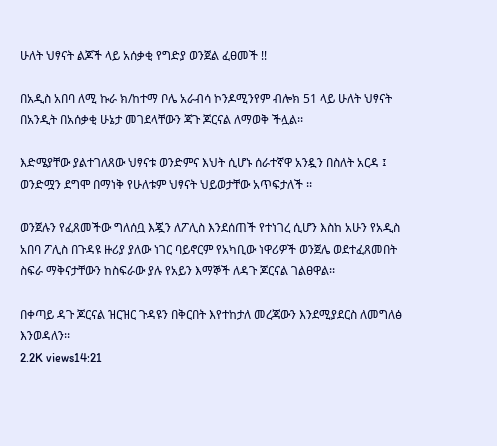ሁለት ህፃናት ልጆች ላይ አሰቃቂ የግድያ ወንጀል ፈፀመች !!

በአዲስ አበባ ለሚ ኩራ ክ/ከተማ ቦሌ አራብሳ ኮንዶሚንየም ብሎክ 51 ላይ ሁለት ህፃናት በአንዲት በአሰቃቂ ሁኔታ መገደላቸውን ጃጉ ጆርናል ለማወቅ ችሏል፡፡

እድሜያቸው ያልተገለጸው ህፃናቱ ወንድምና እህት ሲሆኑ ሰራተኛዋ አንዷን በስለት አርዳ ፤ ወንድሟን ደግሞ በማነቅ የሁለቱም ህፃናት ህይወታቸው አጥፍታለች ፡፡

ወንጀሉን የፈጸመችው ግለሰቧ እጇን ለፖሊስ እንደሰጠች የተነገረ ሲሆን እስከ አሁን የአዲስ አበባ ፖሊስ በጉዳዩ ዙሪያ ያለው ነገር ባይኖርም የአካቢው ነዋሪዎች ወንጀሌ ወደተፈጸመበት ስፍራ ማቅናታቸውን ከስፍራው ያሉ የአይን እማኞች ለዳጉ ጆርናል ገልፀዋል፡፡

በቀጣይ ዳጉ ጆርናል ዝርዝር ጉዳዩን በቅርበት እየተከታለ መረጃውን እንደሚያደርስ ለመግለፅ እንወዳለን፡፡
2.2K views14:21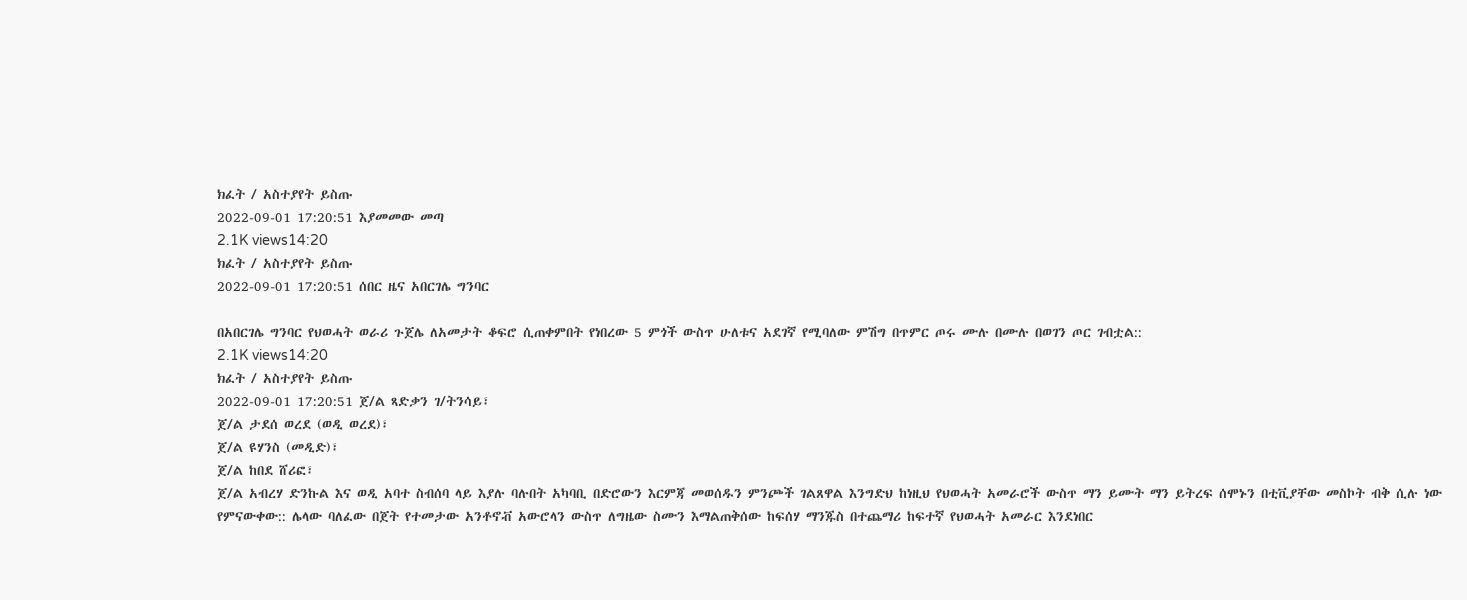ክፈት / አስተያየት ይስጡ
2022-09-01 17:20:51 እያመመው መጣ
2.1K views14:20
ክፈት / አስተያየት ይስጡ
2022-09-01 17:20:51 ሰበር ዜና አበርገሌ ግንባር

በአበርገሌ ግንባር የህወሓት ወራሪ ጉጀሌ ለአመታት ቆፍሮ ሲጠቀምበት የነበረው 5 ምጎች ውስጥ ሁለቱና አደገኛ የሚባለው ምሽግ በጥምር ጦሩ ሙሉ በሙሉ በወገን ጦር ገብቷል::
2.1K views14:20
ክፈት / አስተያየት ይስጡ
2022-09-01 17:20:51 ጀ/ል ጻድቃን ገ/ትንሳይ፣
ጀ/ል ታደሰ ወረደ (ወዲ ወረደ)፣
ጀ/ል ዩሃንስ (መዲድ)፣
ጀ/ል ከበደ ሸሪፎ፣
ጀ/ል አብረሃ ድንኩል እና ወዲ አባተ ስብሰባ ላይ እያሉ ባሉበት አካባቢ በድሮውን እርምጃ መወሰዱን ምንጮች ገልጸዋል እንግድህ ከነዚህ የህወሓት አመራሮች ውስጥ ማን ይሙት ማን ይትረፍ ሰሞኑን በቲቪያቸው መስኮት ብቅ ሲሉ ነው የምናውቀው:: ሌላው ባለፈው በጀት የተመታው አንቶኖቭ አውሮላን ውስጥ ለግዜው ስሙን እማልጠቅሰው ከፍሰሃ ማንጁስ በተጨማሪ ከፍተኛ የህወሓት አመራር እንደነበር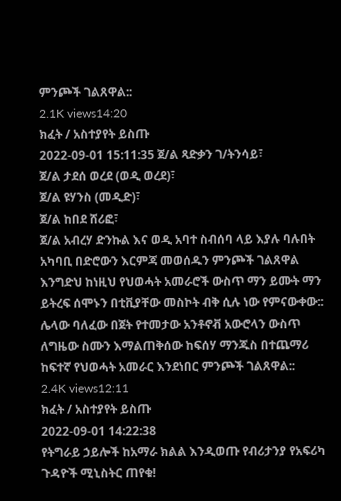ምንጮች ገልጸዋል::
2.1K views14:20
ክፈት / አስተያየት ይስጡ
2022-09-01 15:11:35 ጀ/ል ጻድቃን ገ/ትንሳይ፣
ጀ/ል ታደሰ ወረደ (ወዲ ወረደ)፣
ጀ/ል ዩሃንስ (መዲድ)፣
ጀ/ል ከበደ ሸሪፎ፣
ጀ/ል አብረሃ ድንኩል እና ወዲ አባተ ስብሰባ ላይ እያሉ ባሉበት አካባቢ በድሮውን እርምጃ መወሰዱን ምንጮች ገልጸዋል እንግድህ ከነዚህ የህወሓት አመራሮች ውስጥ ማን ይሙት ማን ይትረፍ ሰሞኑን በቲቪያቸው መስኮት ብቅ ሲሉ ነው የምናውቀው:: ሌላው ባለፈው በጀት የተመታው አንቶኖቭ አውሮላን ውስጥ ለግዜው ስሙን እማልጠቅሰው ከፍሰሃ ማንጁስ በተጨማሪ ከፍተኛ የህወሓት አመራር እንደነበር ምንጮች ገልጸዋል::
2.4K views12:11
ክፈት / አስተያየት ይስጡ
2022-09-01 14:22:38
የትግራይ ኃይሎች ከአማራ ክልል እንዲወጡ የብሪታንያ የአፍሪካ ጉዳዮች ሚኒስትር ጠየቁ!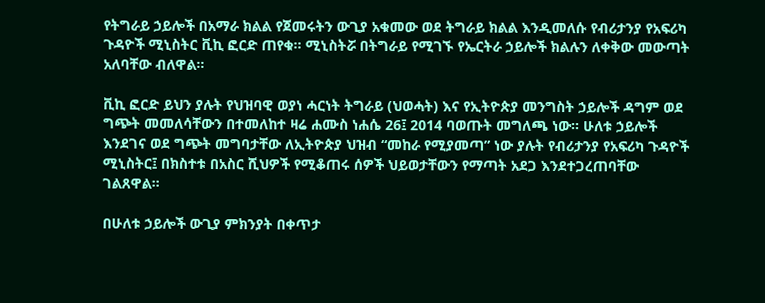የትግራይ ኃይሎች በአማራ ክልል የጀመሩትን ውጊያ አቁመው ወደ ትግራይ ክልል እንዲመለሱ የብሪታንያ የአፍሪካ ጉዳዮች ሚኒስትር ቪኪ ፎርድ ጠየቁ። ሚኒስትሯ በትግራይ የሚገኙ የኤርትራ ኃይሎች ክልሉን ለቀቅው መውጣት አለባቸው ብለዋል።

ቪኪ ፎርድ ይህን ያሉት የህዝባዊ ወያነ ሓርነት ትግራይ (ህወሓት) እና የኢትዮጵያ መንግስት ኃይሎች ዳግም ወደ ግጭት መመለሳቸውን በተመለከተ ዛሬ ሐሙስ ነሐሴ 26፤ 2014 ባወጡት መግለጫ ነው። ሁለቱ ኃይሎች እንደገና ወደ ግጭት መግባታቸው ለኢትዮጵያ ህዝብ “መከራ የሚያመጣ” ነው ያሉት የብሪታንያ የአፍሪካ ጉዳዮች ሚኒስትር፤ በክስተቱ በአስር ሺህዎች የሚቆጠሩ ሰዎች ህይወታቸውን የማጣት አደጋ እንደተጋረጠባቸው ገልጸዋል።

በሁለቱ ኃይሎች ውጊያ ምክንያት በቀጥታ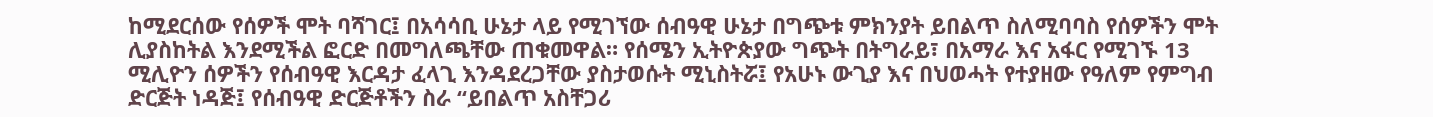ከሚደርሰው የሰዎች ሞት ባሻገር፤ በአሳሳቢ ሁኔታ ላይ የሚገኘው ሰብዓዊ ሁኔታ በግጭቱ ምክንያት ይበልጥ ስለሚባባስ የሰዎችን ሞት ሊያስከትል እንደሚችል ፎርድ በመግለጫቸው ጠቁመዋል። የሰሜን ኢትዮጵያው ግጭት በትግራይ፣ በአማራ እና አፋር የሚገኙ 13 ሚሊዮን ሰዎችን የሰብዓዊ እርዳታ ፈላጊ እንዳደረጋቸው ያስታወሱት ሚኒስትሯ፤ የአሁኑ ውጊያ እና በህወሓት የተያዘው የዓለም የምግብ ድርጅት ነዳጅ፤ የሰብዓዊ ድርጅቶችን ስራ “ይበልጥ አስቸጋሪ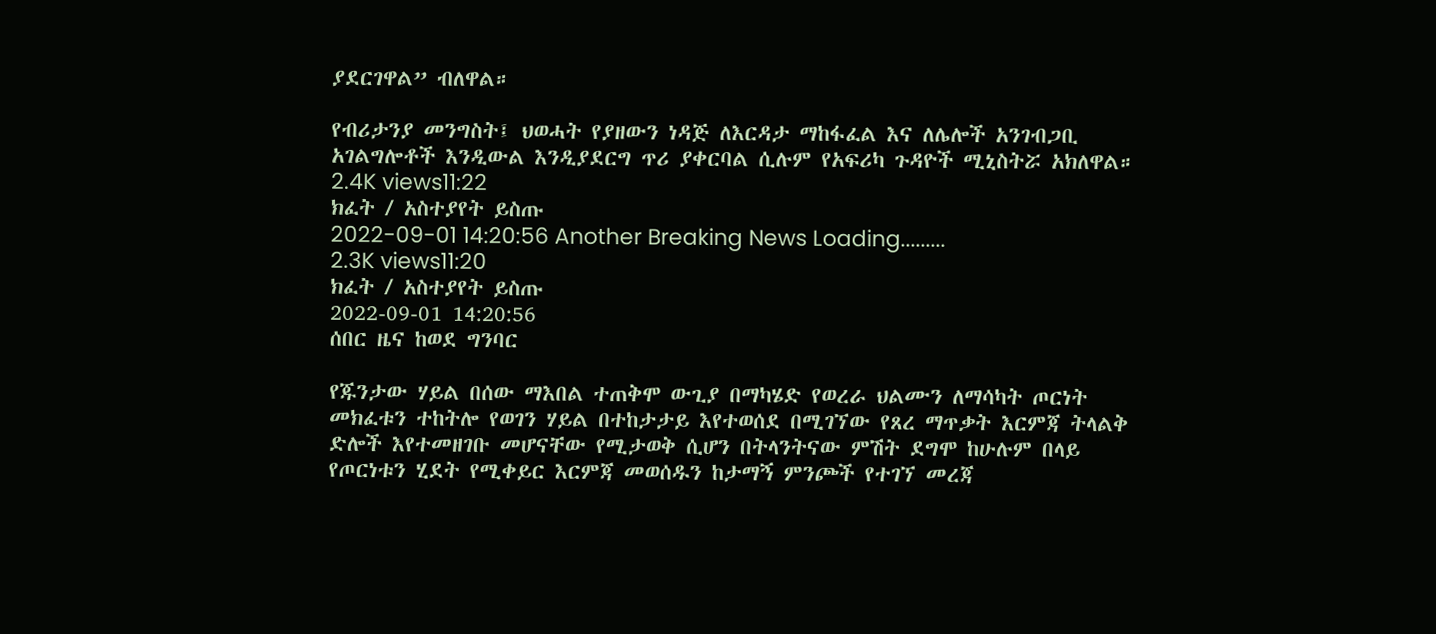ያደርገዋል” ብለዋል።

የብሪታንያ መንግስት፤ ህወሓት የያዘውን ነዳጅ ለእርዳታ ማከፋፈል እና ለሌሎች አንገብጋቢ አገልግሎቶች እንዲውል እንዲያደርግ ጥሪ ያቀርባል ሲሉም የአፍሪካ ጉዳዮች ሚኒስትሯ አክለዋል።
2.4K views11:22
ክፈት / አስተያየት ይስጡ
2022-09-01 14:20:56 Another Breaking News Loading.........
2.3K views11:20
ክፈት / አስተያየት ይስጡ
2022-09-01 14:20:56
ሰበር ዜና ከወደ ግንባር

የጁንታው ሃይል በሰው ማእበል ተጠቅሞ ውጊያ በማካሄድ የወረራ ህልሙን ለማሳካት ጦርነት መክፈቱን ተከትሎ የወገን ሃይል በተከታታይ እየተወሰደ በሚገኘው የጸረ ማጥቃት እርምጃ ትላልቅ ድሎች እየተመዘገቡ መሆናቸው የሚታወቅ ሲሆን በትላንትናው ምሽት ደግሞ ከሁሉም በላይ የጦርነቱን ሂደት የሚቀይር እርምጃ መወሰዱን ከታማኝ ምንጮች የተገኘ መረጃ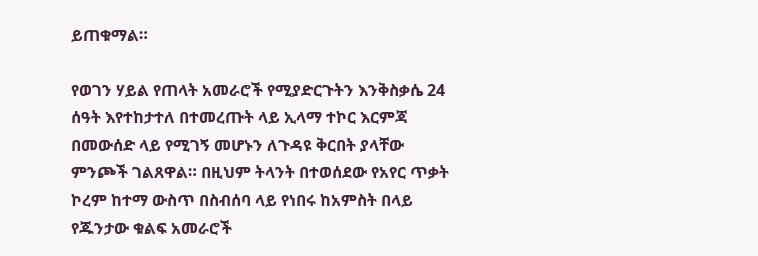ይጠቁማል።

የወገን ሃይል የጠላት አመራሮች የሚያድርጉትን እንቅስቃሴ 24 ሰዓት እየተከታተለ በተመረጡት ላይ ኢላማ ተኮር እርምጃ በመውሰድ ላይ የሚገኝ መሆኑን ለጉዳዩ ቅርበት ያላቸው ምንጮች ገልጸዋል። በዚህም ትላንት በተወሰደው የአየር ጥቃት ኮረም ከተማ ውስጥ በስብሰባ ላይ የነበሩ ከአምስት በላይ የጁንታው ቁልፍ አመራሮች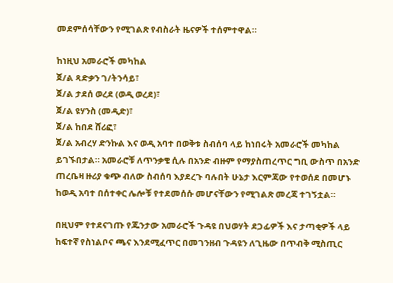መደምሰሳቸውን የሚገልጽ የብስራት ዜናዎች ተሰምተዋል።

ከነዚህ አመራሮች መካከል
ጀ/ል ጻድቃን ገ/ትንሳይ፣
ጀ/ል ታደሰ ወረደ (ወዲ ወረደ)፣
ጀ/ል ዩሃንስ (መዲድ)፣
ጀ/ል ከበደ ሸሪፎ፣
ጀ/ል አብረሃ ድንኩል እና ወዲ አባተ በወቅቱ ስብሰባ ላይ ከነበሩት አመራሮች መካከል ይገኙበታል። አመራሮቹ ለጥንቃቄ ሲሉ በአንድ ብዙም የማያስጠረጥር ግቢ ውስጥ በአንድ ጠረቤዛ ዙሪያ ቁጭ ብለው ስብሰባ እያደረጉ ባሉበት ሁኔታ እርምጃው የተወሰደ በመሆኑ ከወዲ አባተ በሰተቀር ሌሎቹ የተደመሰሱ መሆናቸውን የሚገልጽ መረጃ ተገኝቷል።

በዚህም የተደናገጡ የጁንታው አመራሮች ጉዳዩ በህወሃት ደጋፊዎች እና ታጣቂዎች ላይ ከፍተኛ የስነልቦና ጫና እንደሚፈጥር በመገንዘብ ጉዳዩን ለጊዜው በጥብቅ ሚስጢር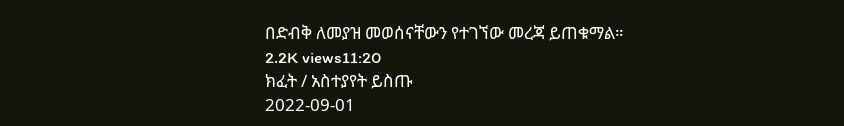በድብቅ ለመያዝ መወሰናቸውን የተገኘው መረጃ ይጠቁማል።
2.2K views11:20
ክፈት / አስተያየት ይስጡ
2022-09-01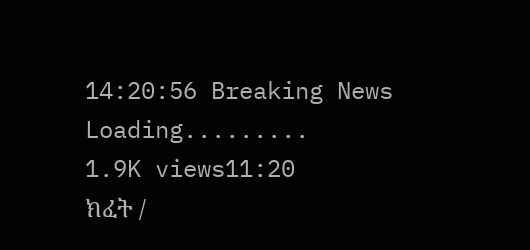14:20:56 Breaking News Loading.........
1.9K views11:20
ክፈት /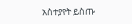አስተያየት ይስጡ